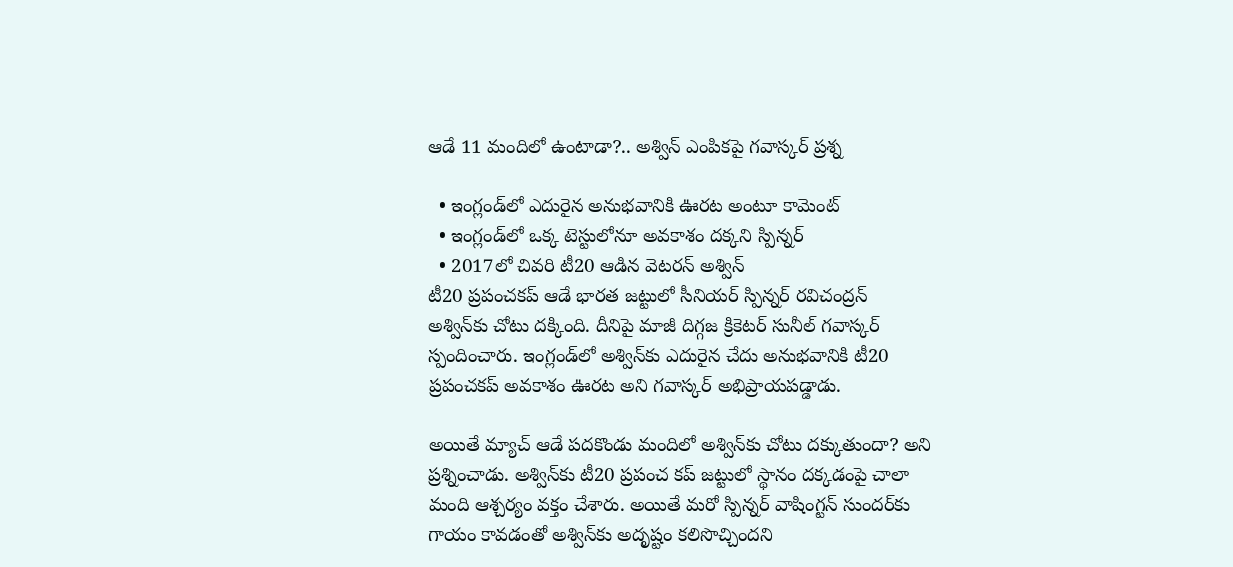ఆడే 11 మందిలో ఉంటాడా?.. అశ్విన్ ఎంపికపై గవాస్కర్ ప్రశ్న

  • ఇంగ్లండ్‌లో ఎదురైన అనుభవానికి ఊరట అంటూ కామెంట్
  • ఇంగ్లండ్‌లో ఒక్క టెస్టులోనూ అవకాశం దక్కని స్పిన్నర్
  • 2017లో చివరి టీ20 ఆడిన వెటరన్ అశ్విన్
టీ20 ప్రపంచకప్ ఆడే భారత జట్టులో సీనియర్ స్పిన్నర్ రవిచంద్రన్ అశ్విన్‌కు చోటు దక్కింది. దీనిపై మాజీ దిగ్గజ క్రికెటర్ సునీల్ గవాస్కర్ స్పందించారు. ఇంగ్లండ్‌లో అశ్విన్‌కు ఎదురైన చేదు అనుభవానికి టీ20 ప్రపంచకప్ అవకాశం ఊరట అని గవాస్కర్ అభిప్రాయపడ్డాడు.

అయితే మ్యాచ్ ఆడే పదకొండు మందిలో అశ్విన్‌కు చోటు దక్కుతుందా? అని ప్రశ్నించాడు. అశ్విన్‌కు టీ20 ప్రపంచ కప్ జట్టులో స్థానం దక్కడంపై చాలా మంది ఆశ్చర్యం వక్తం చేశారు. అయితే మరో స్పిన్నర్ వాషింగ్టన్ సుందర్‌కు గాయం కావడంతో అశ్విన్‌కు అదృష్టం కలిసొచ్చిందని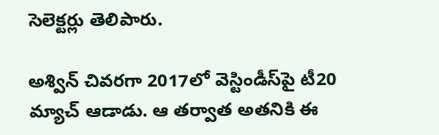సెలెక్టర్లు తెలిపారు.

అశ్విన్ చివరగా 2017లో వెస్టిండీస్‌పై టీ20 మ్యాచ్ ఆడాడు. ఆ తర్వాత అతనికి ఈ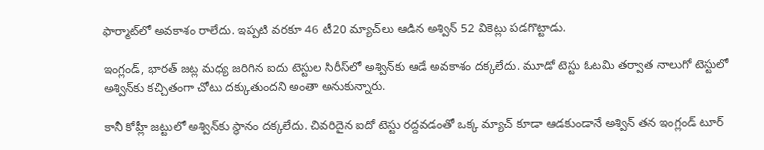ఫార్మాట్‌లో అవకాశం రాలేదు. ఇప్పటి వరకూ 46 టీ20 మ్యాచ్‌లు ఆడిన అశ్విన్ 52 వికెట్లు పడగొట్టాడు.

ఇంగ్లండ్, భారత్ జట్ల మధ్య జరిగిన ఐదు టెస్టుల సిరీస్‌లో అశ్విన్‌కు ఆడే అవకాశం దక్కలేదు. మూడో టెస్టు ఓటమి తర్వాత నాలుగో టెస్టులో అశ్విన్‌కు కచ్చితంగా చోటు దక్కుతుందని అంతా అనుకున్నారు.

కానీ కోహ్లీ జట్టులో అశ్విన్‌కు స్థానం దక్కలేదు. చివరిదైన ఐదో టెస్టు రద్దవడంతో ఒక్క మ్యాచ్ కూడా ఆడకుండానే అశ్విన్ తన ఇంగ్లండ్ టూర్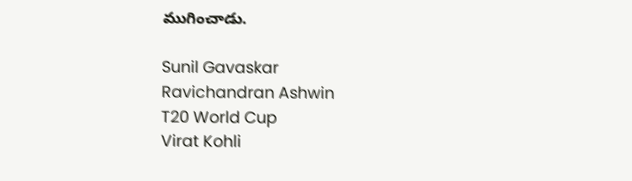ముగించాడు.

Sunil Gavaskar
Ravichandran Ashwin
T20 World Cup
Virat Kohli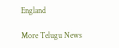England

More Telugu News